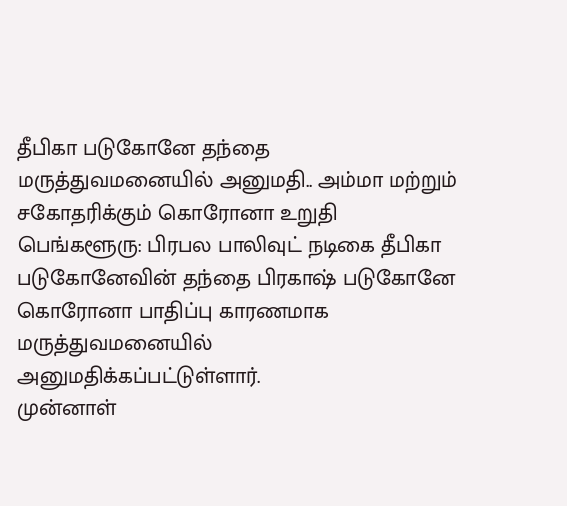தீபிகா படுகோனே தந்தை மருத்துவமனையில் அனுமதி.. அம்மா மற்றும் சகோதரிக்கும் கொரோனா உறுதி
பெங்களூரு: பிரபல பாலிவுட் நடிகை தீபிகா படுகோனேவின் தந்தை பிரகாஷ் படுகோனே கொரோனா பாதிப்பு காரணமாக மருத்துவமனையில் அனுமதிக்கப்பட்டுள்ளார்.
முன்னாள்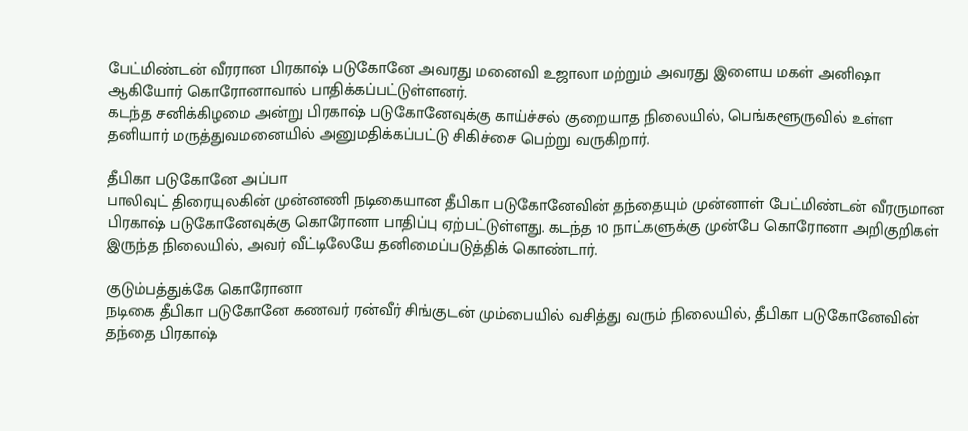பேட்மிண்டன் வீரரான பிரகாஷ் படுகோனே அவரது மனைவி உஜாலா மற்றும் அவரது இளைய மகள் அனிஷா ஆகியோர் கொரோனாவால் பாதிக்கப்பட்டுள்ளனர்.
கடந்த சனிக்கிழமை அன்று பிரகாஷ் படுகோனேவுக்கு காய்ச்சல் குறையாத நிலையில், பெங்களூருவில் உள்ள தனியார் மருத்துவமனையில் அனுமதிக்கப்பட்டு சிகிச்சை பெற்று வருகிறார்.

தீபிகா படுகோனே அப்பா
பாலிவுட் திரையுலகின் முன்னணி நடிகையான தீபிகா படுகோனேவின் தந்தையும் முன்னாள் பேட்மிண்டன் வீரருமான பிரகாஷ் படுகோனேவுக்கு கொரோனா பாதிப்பு ஏற்பட்டுள்ளது. கடந்த 10 நாட்களுக்கு முன்பே கொரோனா அறிகுறிகள் இருந்த நிலையில், அவர் வீட்டிலேயே தனிமைப்படுத்திக் கொண்டார்.

குடும்பத்துக்கே கொரோனா
நடிகை தீபிகா படுகோனே கணவர் ரன்வீர் சிங்குடன் மும்பையில் வசித்து வரும் நிலையில், தீபிகா படுகோனேவின் தந்தை பிரகாஷ்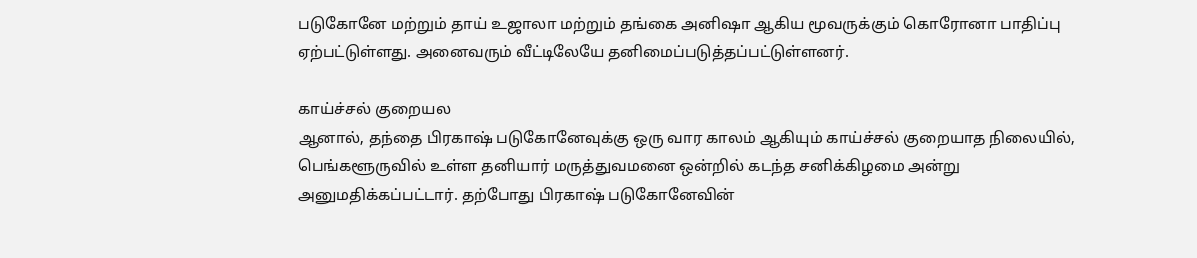படுகோனே மற்றும் தாய் உஜாலா மற்றும் தங்கை அனிஷா ஆகிய மூவருக்கும் கொரோனா பாதிப்பு ஏற்பட்டுள்ளது. அனைவரும் வீட்டிலேயே தனிமைப்படுத்தப்பட்டுள்ளனர்.

காய்ச்சல் குறையல
ஆனால், தந்தை பிரகாஷ் படுகோனேவுக்கு ஒரு வார காலம் ஆகியும் காய்ச்சல் குறையாத நிலையில், பெங்களூருவில் உள்ள தனியார் மருத்துவமனை ஒன்றில் கடந்த சனிக்கிழமை அன்று அனுமதிக்கப்பட்டார். தற்போது பிரகாஷ் படுகோனேவின்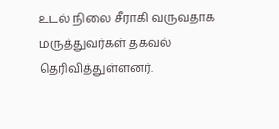உடல் நிலை சீராகி வருவதாக மருத்துவர்கள் தகவல் தெரிவித்துள்ளனர்.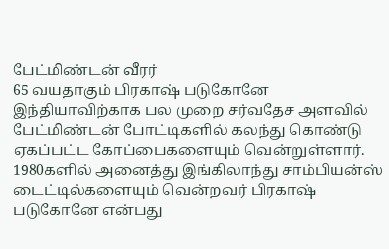பேட்மிண்டன் வீரர்
65 வயதாகும் பிரகாஷ் படுகோனே இந்தியாவிற்காக பல முறை சர்வதேச அளவில் பேட்மிண்டன் போட்டிகளில் கலந்து கொண்டு ஏகப்பட்ட கோப்பைகளையும் வென்றுள்ளார். 1980களில் அனைத்து இங்கிலாந்து சாம்பியன்ஸ் டைட்டில்களையும் வென்றவர் பிரகாஷ் படுகோனே என்பது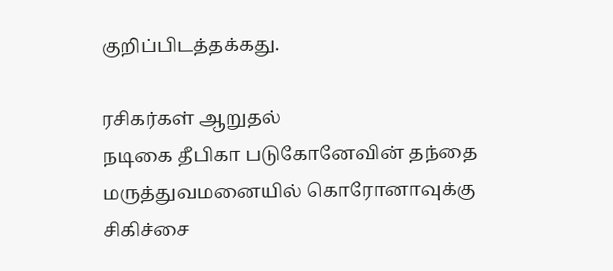குறிப்பிடத்தக்கது.

ரசிகர்கள் ஆறுதல்
நடிகை தீபிகா படுகோனேவின் தந்தை மருத்துவமனையில் கொரோனாவுக்கு சிகிச்சை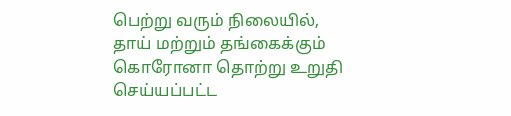பெற்று வரும் நிலையில், தாய் மற்றும் தங்கைக்கும் கொரோனா தொற்று உறுதி செய்யப்பட்ட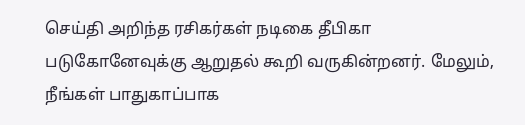செய்தி அறிந்த ரசிகர்கள் நடிகை தீபிகா படுகோனேவுக்கு ஆறுதல் கூறி வருகின்றனர். மேலும், நீங்கள் பாதுகாப்பாக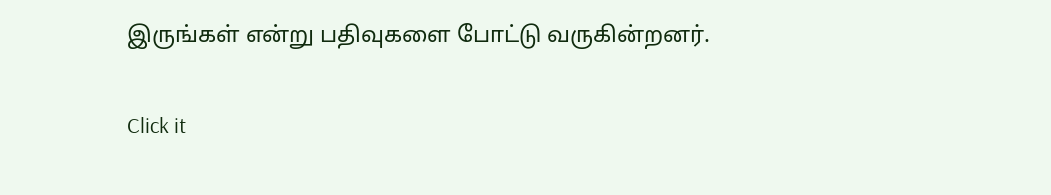இருங்கள் என்று பதிவுகளை போட்டு வருகின்றனர்.


Click it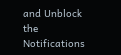and Unblock the Notifications